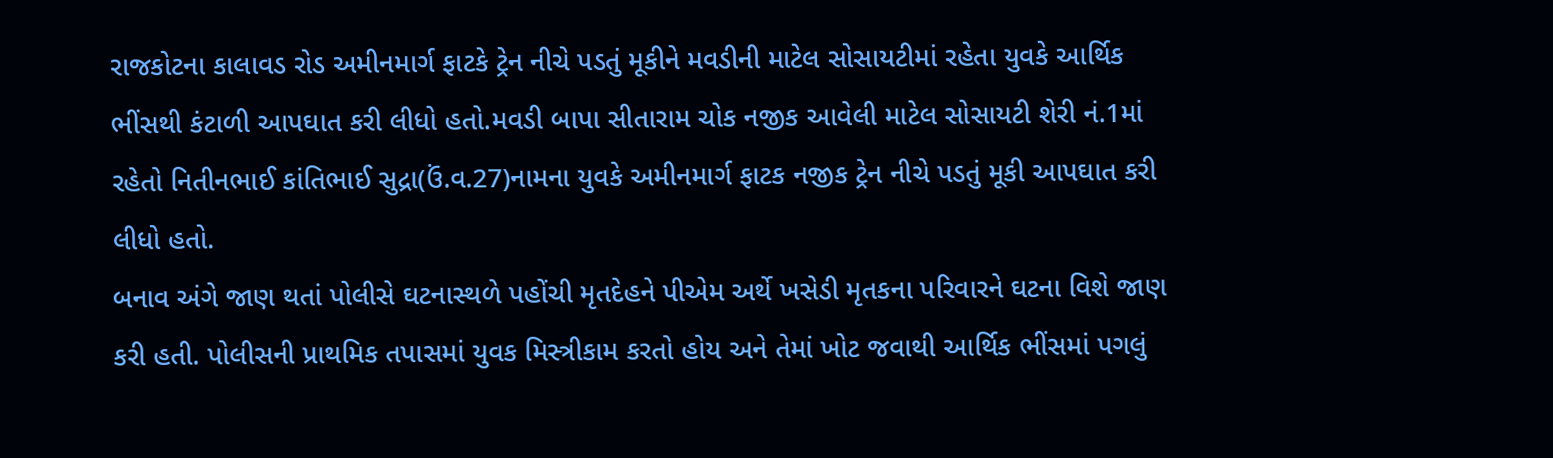રાજકોટના કાલાવડ રોડ અમીનમાર્ગ ફાટકે ટ્રેન નીચે પડતું મૂકીને મવડીની માટેલ સોસાયટીમાં રહેતા યુવકે આર્થિક ભીંસથી કંટાળી આપઘાત કરી લીધો હતો.મવડી બાપા સીતારામ ચોક નજીક આવેલી માટેલ સોસાયટી શેરી નં.1માં રહેતો નિતીનભાઈ કાંતિભાઈ સુદ્રા(ઉં.વ.27)નામના યુવકે અમીનમાર્ગ ફાટક નજીક ટ્રેન નીચે પડતું મૂકી આપઘાત કરી લીધો હતો.
બનાવ અંગે જાણ થતાં પોલીસે ઘટનાસ્થળે પહોંચી મૃતદેહને પીએમ અર્થે ખસેડી મૃતકના પરિવારને ઘટના વિશે જાણ કરી હતી. પોલીસની પ્રાથમિક તપાસમાં યુવક મિસ્ત્રીકામ કરતો હોય અને તેમાં ખોટ જવાથી આર્થિક ભીંસમાં પગલું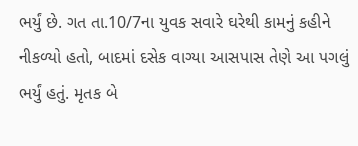ભર્યું છે. ગત તા.10/7ના યુવક સવારે ઘરેથી કામનું કહીને નીકળ્યો હતો, બાદમાં દસેક વાગ્યા આસપાસ તેણે આ પગલું ભર્યું હતું. મૃતક બે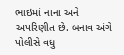ભાઇમાં નાના અને અપરિણીત છે. બનાવ અંગે પોલીસે વધુ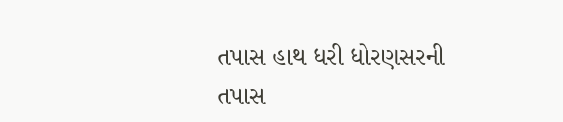તપાસ હાથ ધરી ધોરણસરની તપાસ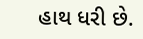હાથ ધરી છે.